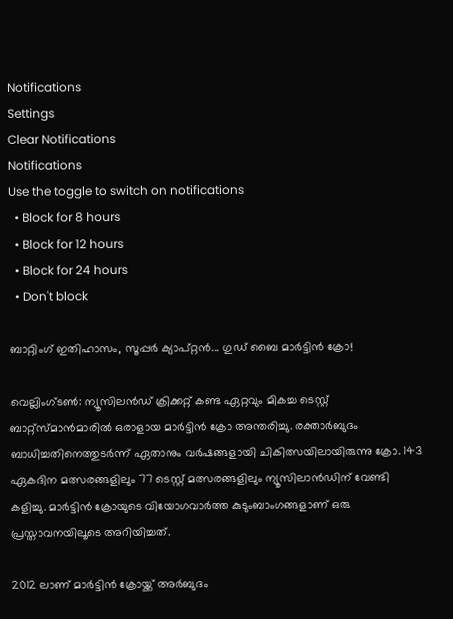Notifications
Settings
Clear Notifications
Notifications
Use the toggle to switch on notifications
  • Block for 8 hours
  • Block for 12 hours
  • Block for 24 hours
  • Don't block

ബാറ്റിംഗ് ഇതിഹാസം, സൂപ്പര്‍ ക്യാപ്റ്റന്‍... ഗുഡ് ബൈ മാര്‍ട്ടിന്‍ ക്രോ!

വെല്ലിംഗ്ടണ്‍: ന്യൂസിലന്‍ഡ് ക്രിക്കറ്റ് കണ്ട ഏറ്റവും മികച്ച ടെസ്റ്റ് ബാറ്റ്‌സ്മാന്‍മാരില്‍ ഒരാളായ മാര്‍ട്ടിന്‍ ക്രോ അന്തരിച്ചു. രക്താര്‍ബുദം ബാധിച്ചതിനെത്തുടര്‍ന്ന് ഏതാനും വര്‍ഷങ്ങളായി ചികിത്സയിലായിരുന്നു ക്രോ. 143 ഏകദിന മത്സരങ്ങളിലും 77 ടെസ്റ്റ് മത്സരങ്ങളിലും ന്യൂസിലാന്‍ഡിന് വേണ്ടി കളിച്ചു. മാര്‍ട്ടിന്‍ ക്രോയുടെ വിയോഗവാര്‍ത്ത കുടുംബാംഗങ്ങളാണ് ഒരു പ്രസ്താവനയിലൂടെ അറിയിച്ചത്.

2012 ലാണ് മാര്‍ട്ടിന്‍ ക്രോയ്ക്ക് അര്‍ബുദം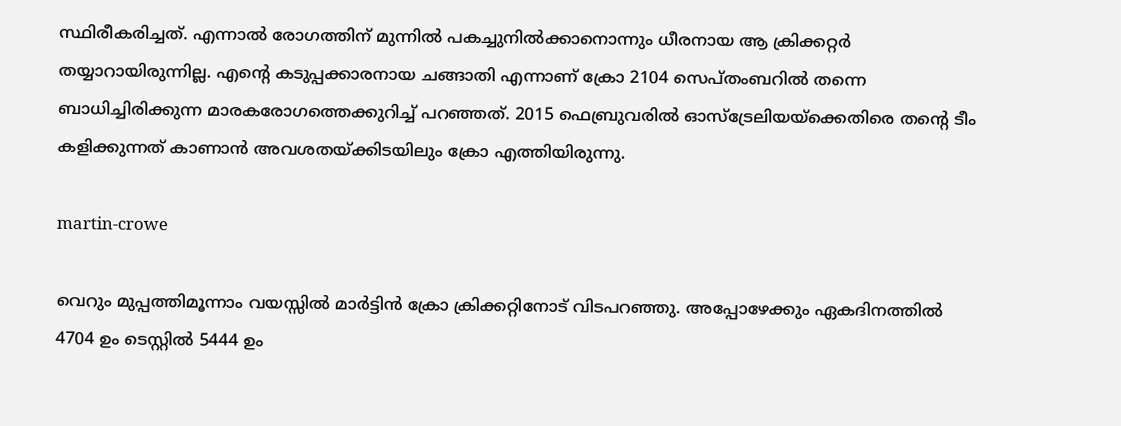സ്ഥിരീകരിച്ചത്. എന്നാല്‍ രോഗത്തിന് മുന്നില്‍ പകച്ചുനില്‍ക്കാനൊന്നും ധീരനായ ആ ക്രിക്കറ്റര്‍ തയ്യാറായിരുന്നില്ല. എന്റെ കടുപ്പക്കാരനായ ചങ്ങാതി എന്നാണ് ക്രോ 2104 സെപ്തംബറില്‍ തന്നെ ബാധിച്ചിരിക്കുന്ന മാരകരോഗത്തെക്കുറിച്ച് പറഞ്ഞത്. 2015 ഫെബ്രുവരില്‍ ഓസ്‌ട്രേലിയയ്‌ക്കെതിരെ തന്റെ ടീം കളിക്കുന്നത് കാണാന്‍ അവശതയ്ക്കിടയിലും ക്രോ എത്തിയിരുന്നു.

martin-crowe

വെറും മുപ്പത്തിമൂന്നാം വയസ്സില്‍ മാര്‍ട്ടിന്‍ ക്രോ ക്രിക്കറ്റിനോട് വിടപറഞ്ഞു. അപ്പോഴേക്കും ഏകദിനത്തില്‍ 4704 ഉം ടെസ്റ്റില്‍ 5444 ഉം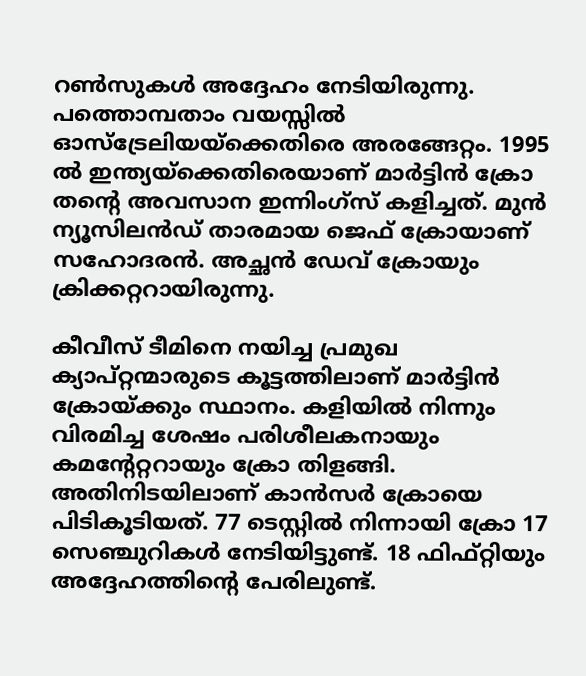റണ്‍സുകള്‍ അദ്ദേഹം നേടിയിരുന്നു. പത്തൊമ്പതാം വയസ്സില്‍ ഓസ്‌ട്രേലിയയ്‌ക്കെതിരെ അരങ്ങേറ്റം. 1995 ല്‍ ഇന്ത്യയ്‌ക്കെതിരെയാണ് മാര്‍ട്ടിന്‍ ക്രോ തന്റെ അവസാന ഇന്നിംഗ്‌സ് കളിച്ചത്. മുന്‍ ന്യൂസിലന്‍ഡ് താരമായ ജെഫ് ക്രോയാണ് സഹോദരന്‍. അച്ഛന്‍ ഡേവ് ക്രോയും ക്രിക്കറ്ററായിരുന്നു.

കീവീസ് ടീമിനെ നയിച്ച പ്രമുഖ ക്യാപ്റ്റന്മാരുടെ കൂട്ടത്തിലാണ് മാര്‍ട്ടിന്‍ ക്രോയ്ക്കും സ്ഥാനം. കളിയില്‍ നിന്നും വിരമിച്ച ശേഷം പരിശീലകനായും കമന്റേറ്ററായും ക്രോ തിളങ്ങി. അതിനിടയിലാണ് കാന്‍സര്‍ ക്രോയെ പിടികൂടിയത്. 77 ടെസ്റ്റില്‍ നിന്നായി ക്രോ 17 സെഞ്ചുറികള്‍ നേടിയിട്ടുണ്ട്. 18 ഫിഫ്റ്റിയും അദ്ദേഹത്തിന്റെ പേരിലുണ്ട്.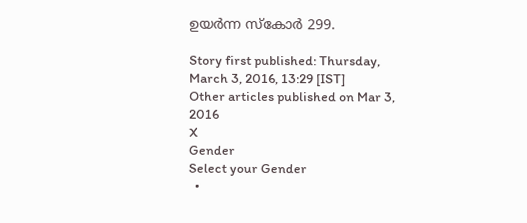ഉയര്‍ന്ന സ്‌കോര്‍ 299.

Story first published: Thursday, March 3, 2016, 13:29 [IST]
Other articles published on Mar 3, 2016
X
Gender
Select your Gender
  •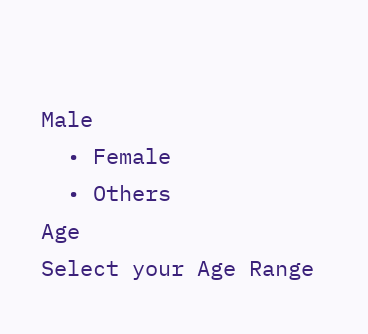Male
  • Female
  • Others
Age
Select your Age Range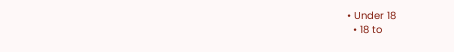• Under 18
  • 18 to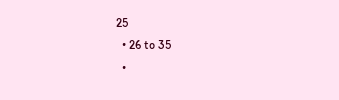25
  • 26 to 35
  •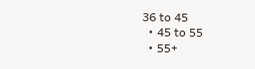36 to 45
  • 45 to 55
  • 55+